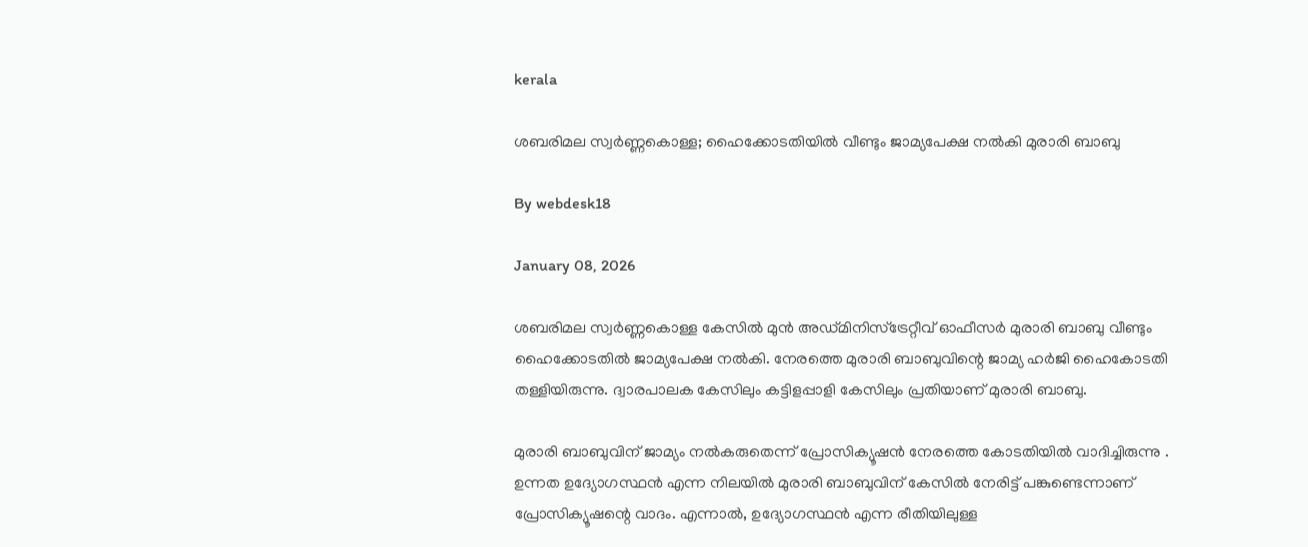kerala

ശബരിമല സ്വര്‍ണ്ണകൊള്ള; ഹൈക്കോടതിയില്‍ വീണ്ടും ജാമ്യപേക്ഷ നല്‍കി മുരാരി ബാബു

By webdesk18

January 08, 2026

ശബരിമല സ്വര്‍ണ്ണകൊള്ള കേസില്‍ മുന്‍ അഡ്മിനിസ്‌ട്രേറ്റീവ് ഓഫീസര്‍ മുരാരി ബാബു വീണ്ടും ഹൈക്കോടതില്‍ ജാമ്യപേക്ഷ നല്‍കി. നേരത്തെ മുരാരി ബാബുവിന്റെ ജാമ്യ ഹര്‍ജി ഹൈകോടതി തള്ളിയിരുന്നു. ദ്വാരപാലക കേസിലും കട്ടിളപ്പാളി കേസിലും പ്രതിയാണ് മുരാരി ബാബു.

മുരാരി ബാബുവിന് ജാമ്യം നല്‍കരുതെന്ന് പ്രോസിക്യൂഷന്‍ നേരത്തെ കോടതിയില്‍ വാദിച്ചിരുന്നു . ഉന്നത ഉദ്യോഗസ്ഥന്‍ എന്ന നിലയില്‍ മുരാരി ബാബുവിന് കേസില്‍ നേരിട്ട് പങ്കുണ്ടെന്നാണ് പ്രോസിക്യൂഷന്റെ വാദം. എന്നാല്‍, ഉദ്യോഗസ്ഥന്‍ എന്ന രീതിയിലുള്ള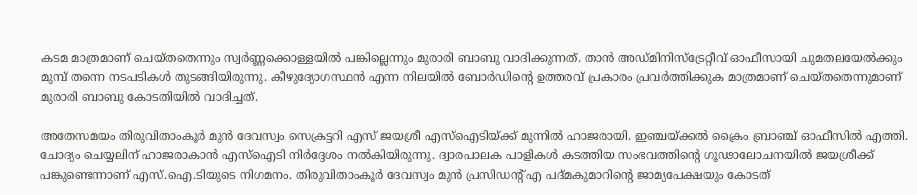കടമ മാത്രമാണ് ചെയ്തതെന്നും സ്വര്‍ണ്ണക്കൊള്ളയില്‍ പങ്കില്ലെന്നും മുരാരി ബാബു വാദിക്കുന്നത്. താന്‍ അഡ്മിനിസ്‌ട്രേറ്റീവ് ഓഫീസായി ചുമതലയേല്‍ക്കും മുമ്പ് തന്നെ നടപടികള്‍ തുടങ്ങിയിരുന്നു. കീഴുദ്യോഗസ്ഥന്‍ എന്ന നിലയില്‍ ബോര്‍ഡിന്റെ ഉത്തരവ് പ്രകാരം പ്രവര്‍ത്തിക്കുക മാത്രമാണ് ചെയ്തതെന്നുമാണ് മുരാരി ബാബു കോടതിയില്‍ വാദിച്ചത്.

അതേസമയം തിരുവിതാംകൂര്‍ മുന്‍ ദേവസ്വം സെക്രട്ടറി എസ് ജയശ്രീ എസ്‌ഐടിയ്ക്ക് മുന്നില്‍ ഹാജരായി. ഇഞ്ചയ്ക്കല്‍ ക്രൈം ബ്രാഞ്ച് ഓഫീസില്‍ എത്തി. ചോദ്യം ചെയ്യലിന് ഹാജരാകാന്‍ എസ്‌ഐടി നിര്‍ദ്ദേശം നല്‍കിയിരുന്നു. ദ്വാരപാലക പാളികള്‍ കടത്തിയ സംഭവത്തിന്റെ ഗൂഢാലോചനയില്‍ ജയശ്രീക്ക് പങ്കുണ്ടെന്നാണ് എസ്.ഐ.ടിയുടെ നിഗമനം. തിരുവിതാംകൂര്‍ ദേവസ്വം മുന്‍ പ്രസിഡന്റ് എ പദ്മകുമാറിന്റെ ജാമ്യപേക്ഷയും കോടത്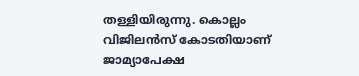തള്ളിയിരുന്നു. കൊല്ലം വിജിലന്‍സ് കോടതിയാണ് ജാമ്യാപേക്ഷ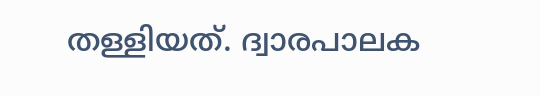തള്ളിയത്. ദ്വാരപാലക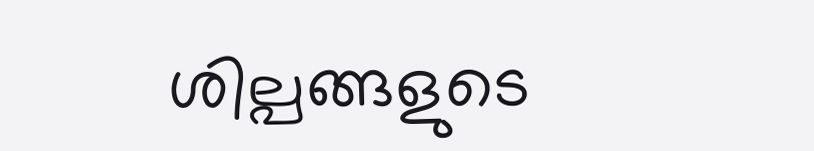ശില്പങ്ങളുടെ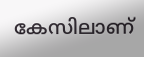കേസിലാണ്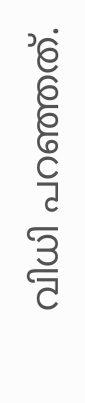വിധി പറഞ്ഞത്.